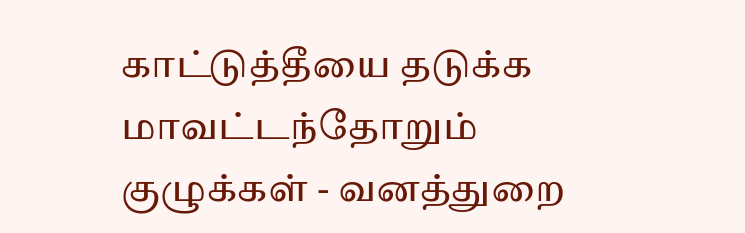காட்டுத்தீயை தடுக்க மாவட்டந்தோறும் குழுக்கள் - வனத்துறை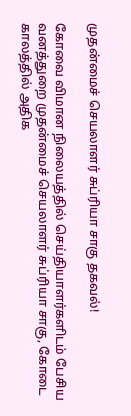முதன்மைச் செயலாளர் சுப்ரியா சாகு தகவல்!

கோவை விமான நிலையத்தில் செய்தியாளர்களிடம் பேசிய வனத்துறை முதன்மைச் செயலாளர் சுப்ரியா சாகு, கோடை காலத்தில் அதிக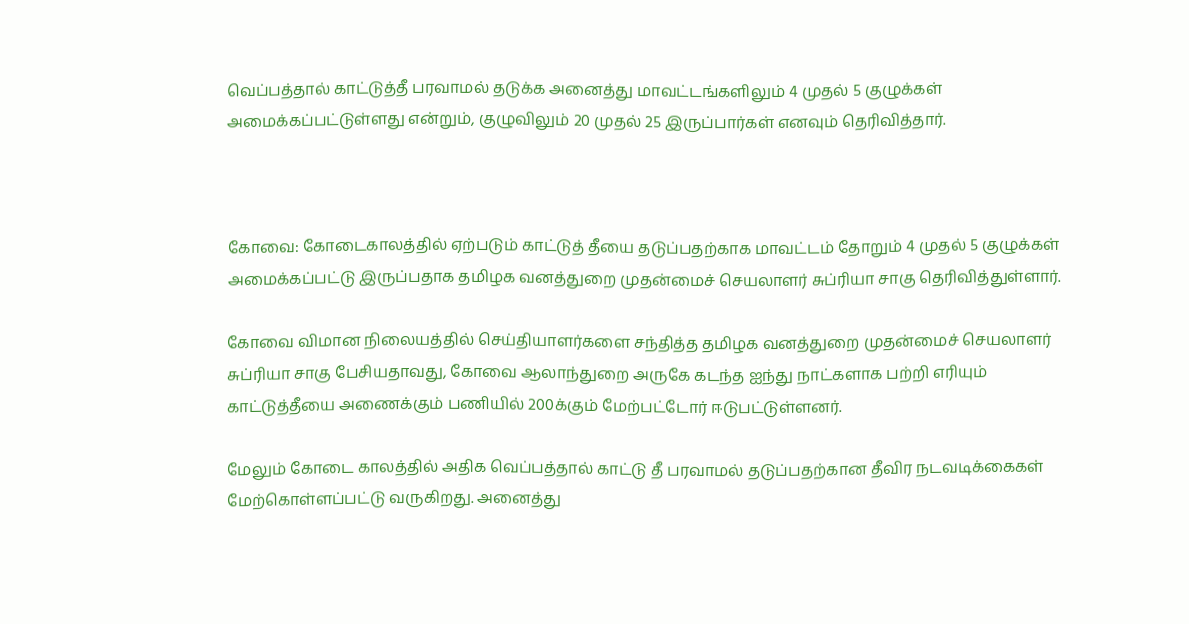வெப்பத்தால் காட்டுத்தீ பரவாமல் தடுக்க அனைத்து மாவட்டங்களிலும் 4 முதல் 5 குழுக்கள் அமைக்கப்பட்டுள்ளது என்றும், குழுவிலும் 20 முதல் 25 இருப்பார்கள் எனவும் தெரிவித்தார்.



கோவை: கோடைகாலத்தில் ஏற்படும் காட்டுத் தீயை தடுப்பதற்காக மாவட்டம் தோறும் 4 முதல் 5 குழுக்கள் அமைக்கப்பட்டு இருப்பதாக தமிழக வனத்துறை முதன்மைச் செயலாளர் சுப்ரியா சாகு தெரிவித்துள்ளார்.

கோவை விமான நிலையத்தில் செய்தியாளர்களை சந்தித்த தமிழக வனத்துறை முதன்மைச் செயலாளர் சுப்ரியா சாகு பேசியதாவது, கோவை ஆலாந்துறை அருகே கடந்த ஐந்து நாட்களாக பற்றி எரியும் காட்டுத்தீயை அணைக்கும் பணியில் 200க்கும் மேற்பட்டோர் ஈடுபட்டுள்ளனர்.

மேலும் கோடை காலத்தில் அதிக வெப்பத்தால் காட்டு தீ பரவாமல் தடுப்பதற்கான தீவிர நடவடிக்கைகள் மேற்கொள்ளப்பட்டு வருகிறது. அனைத்து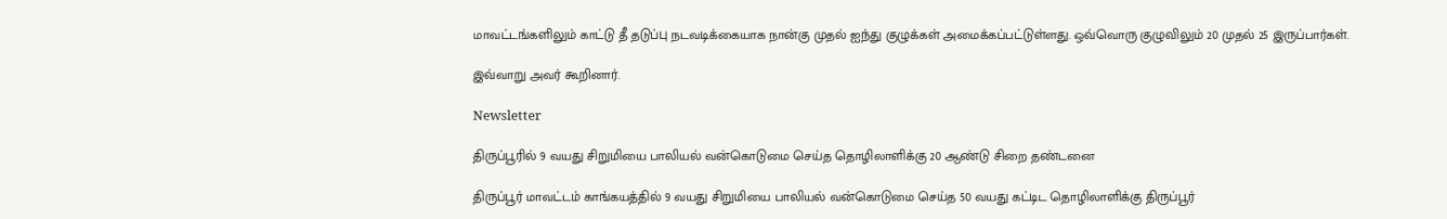மாவட்டங்களிலும் காட்டு தீ தடுப்பு நடவடிக்கையாக நான்கு முதல் ஐந்து குழுக்கள் அமைக்கப்பட்டுள்ளது. ஒவ்வொரு குழுவிலும் 20 முதல் 25 இருப்பார்கள்.

இவ்வாறு அவர் கூறினார்.

Newsletter

திருப்பூரில் 9 வயது சிறுமியை பாலியல் வன்கொடுமை செய்த தொழிலாளிக்கு 20 ஆண்டு சிறை தண்டனை

திருப்பூர் மாவட்டம் காங்கயத்தில் 9 வயது சிறுமியை பாலியல் வன்கொடுமை செய்த 50 வயது கட்டிட தொழிலாளிக்கு திருப்பூர்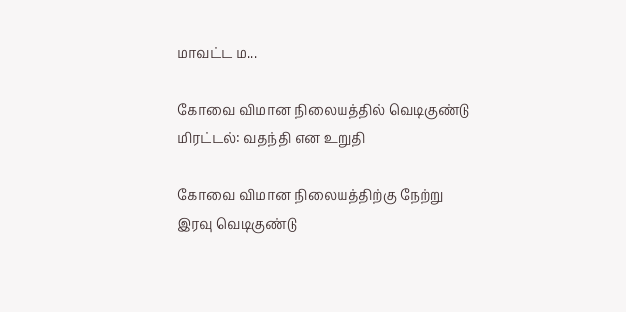மாவட்ட ம...

கோவை விமான நிலையத்தில் வெடிகுண்டு மிரட்டல்: வதந்தி என உறுதி

கோவை விமான நிலையத்திற்கு நேற்று இரவு வெடிகுண்டு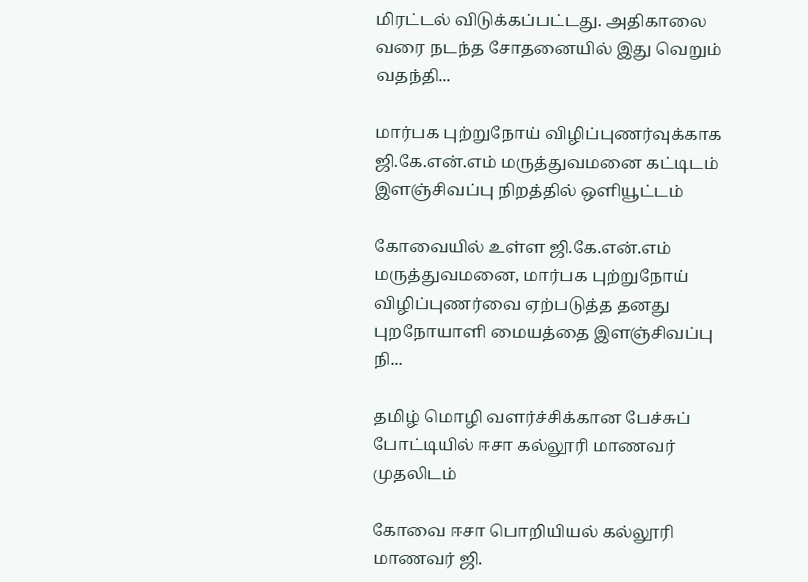மிரட்டல் விடுக்கப்பட்டது. அதிகாலை வரை நடந்த சோதனையில் இது வெறும் வதந்தி...

மார்பக புற்றுநோய் விழிப்புணர்வுக்காக ஜி.கே.என்.எம் மருத்துவமனை கட்டிடம் இளஞ்சிவப்பு நிறத்தில் ஒளியூட்டம்

கோவையில் உள்ள ஜி.கே.என்.எம் மருத்துவமனை, மார்பக புற்றுநோய் விழிப்புணர்வை ஏற்படுத்த தனது புறநோயாளி மையத்தை இளஞ்சிவப்பு நி...

தமிழ் மொழி வளர்ச்சிக்கான பேச்சுப் போட்டியில் ஈசா கல்லூரி மாணவர் முதலிடம்

கோவை ஈசா பொறியியல் கல்லூரி மாணவர் ஜி.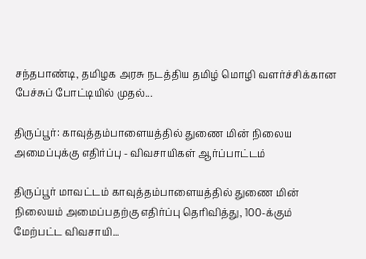சந்தபாண்டி, தமிழக அரசு நடத்திய தமிழ் மொழி வளர்ச்சிக்கான பேச்சுப் போட்டியில் முதல்...

திருப்பூர்: காவுத்தம்பாளையத்தில் துணை மின் நிலைய அமைப்புக்கு எதிர்ப்பு - விவசாயிகள் ஆர்ப்பாட்டம்

திருப்பூர் மாவட்டம் காவுத்தம்பாளையத்தில் துணை மின் நிலையம் அமைப்பதற்கு எதிர்ப்பு தெரிவித்து, 100-க்கும் மேற்பட்ட விவசாயி...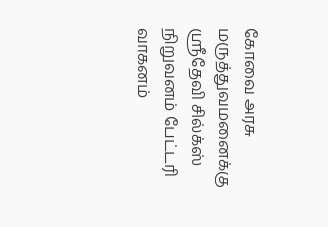கோவை அரசு மருத்துவமனைக்கு ஸ்ரீதேவி சில்க்ஸ் நிறுவனம் பேட்டரி வாகனம்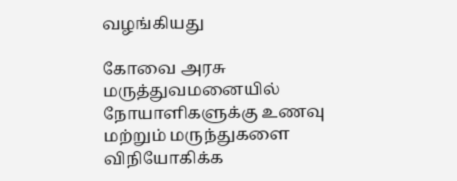வழங்கியது

கோவை அரசு மருத்துவமனையில் நோயாளிகளுக்கு உணவு மற்றும் மருந்துகளை விநியோகிக்க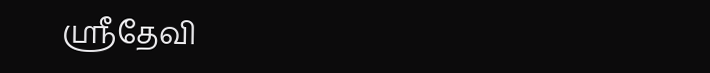ஸ்ரீதேவி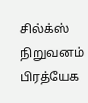சில்க்ஸ் நிறுவனம் பிரத்யேக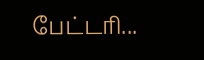பேட்டரி...